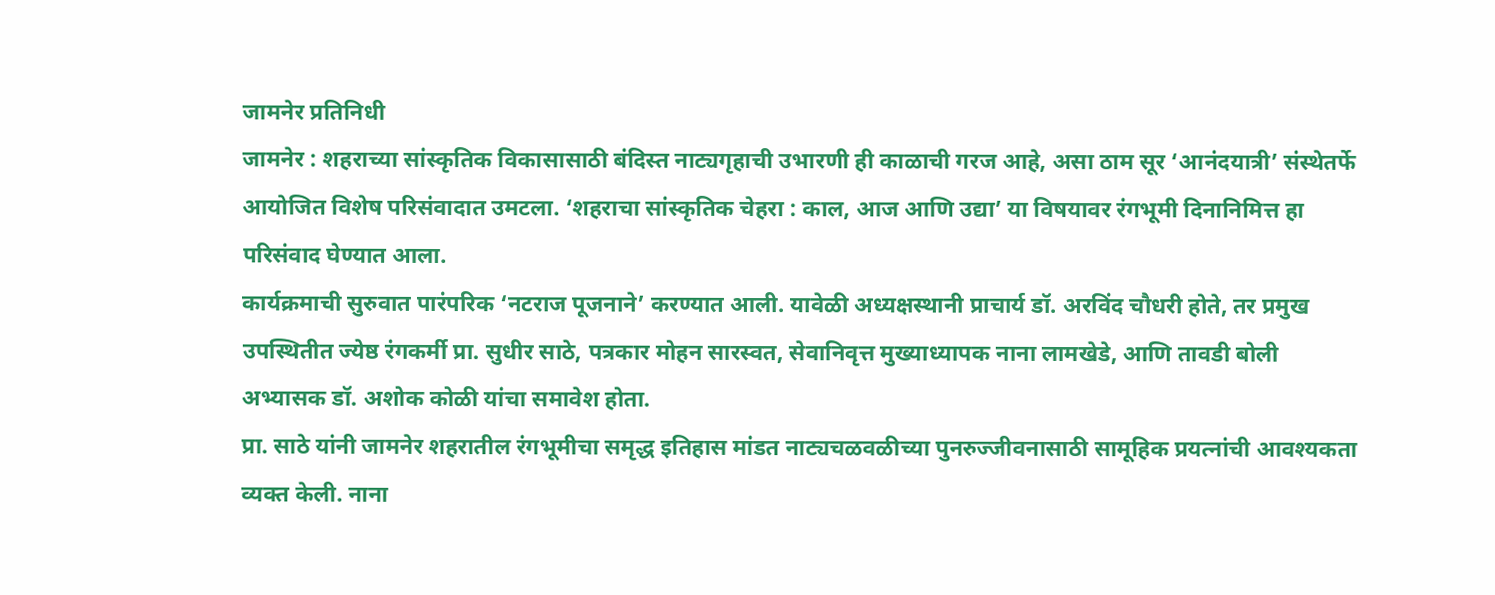जामनेर प्रतिनिधी
जामनेर : शहराच्या सांस्कृतिक विकासासाठी बंदिस्त नाट्यगृहाची उभारणी ही काळाची गरज आहे, असा ठाम सूर ‘आनंदयात्री’ संस्थेतर्फे आयोजित विशेष परिसंवादात उमटला. ‘शहराचा सांस्कृतिक चेहरा : काल, आज आणि उद्या’ या विषयावर रंगभूमी दिनानिमित्त हा परिसंवाद घेण्यात आला.
कार्यक्रमाची सुरुवात पारंपरिक ‘नटराज पूजनाने’ करण्यात आली. यावेळी अध्यक्षस्थानी प्राचार्य डॉ. अरविंद चौधरी होते, तर प्रमुख उपस्थितीत ज्येष्ठ रंगकर्मी प्रा. सुधीर साठे, पत्रकार मोहन सारस्वत, सेवानिवृत्त मुख्याध्यापक नाना लामखेडे, आणि तावडी बोली अभ्यासक डॉ. अशोक कोळी यांचा समावेश होता.
प्रा. साठे यांनी जामनेर शहरातील रंगभूमीचा समृद्ध इतिहास मांडत नाट्यचळवळीच्या पुनरुज्जीवनासाठी सामूहिक प्रयत्नांची आवश्यकता व्यक्त केली. नाना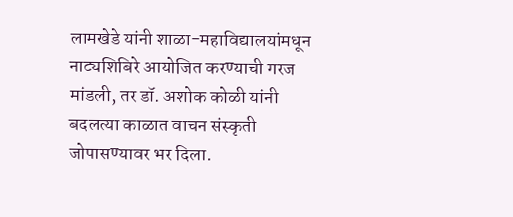लामखेडे यांनी शाळा-महाविद्यालयांमधून नाट्यशिबिरे आयोजित करण्याची गरज मांडली, तर डॉ. अशोक कोळी यांनी बदलत्या काळात वाचन संस्कृती जोपासण्यावर भर दिला.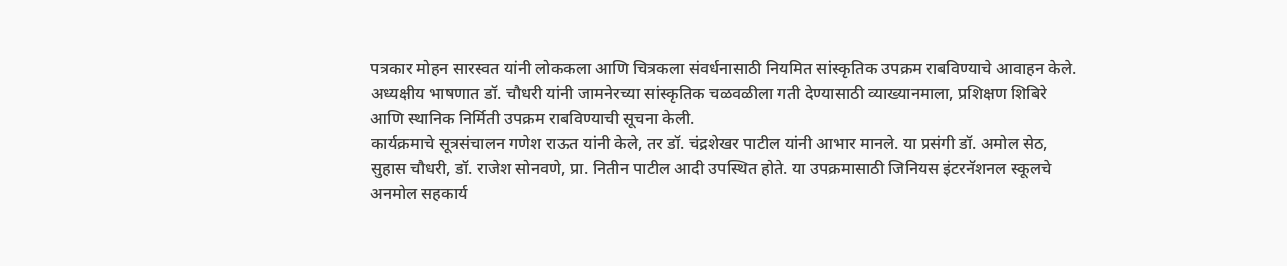पत्रकार मोहन सारस्वत यांनी लोककला आणि चित्रकला संवर्धनासाठी नियमित सांस्कृतिक उपक्रम राबविण्याचे आवाहन केले. अध्यक्षीय भाषणात डॉ. चौधरी यांनी जामनेरच्या सांस्कृतिक चळवळीला गती देण्यासाठी व्याख्यानमाला, प्रशिक्षण शिबिरे आणि स्थानिक निर्मिती उपक्रम राबविण्याची सूचना केली.
कार्यक्रमाचे सूत्रसंचालन गणेश राऊत यांनी केले, तर डॉ. चंद्रशेखर पाटील यांनी आभार मानले. या प्रसंगी डॉ. अमोल सेठ, सुहास चौधरी, डॉ. राजेश सोनवणे, प्रा. नितीन पाटील आदी उपस्थित होते. या उपक्रमासाठी जिनियस इंटरनॅशनल स्कूलचे अनमोल सहकार्य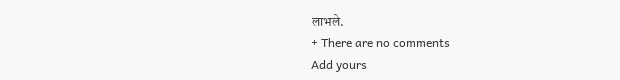लाभले.
+ There are no comments
Add yours